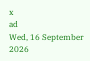x
ad
Wed, 16 September 2026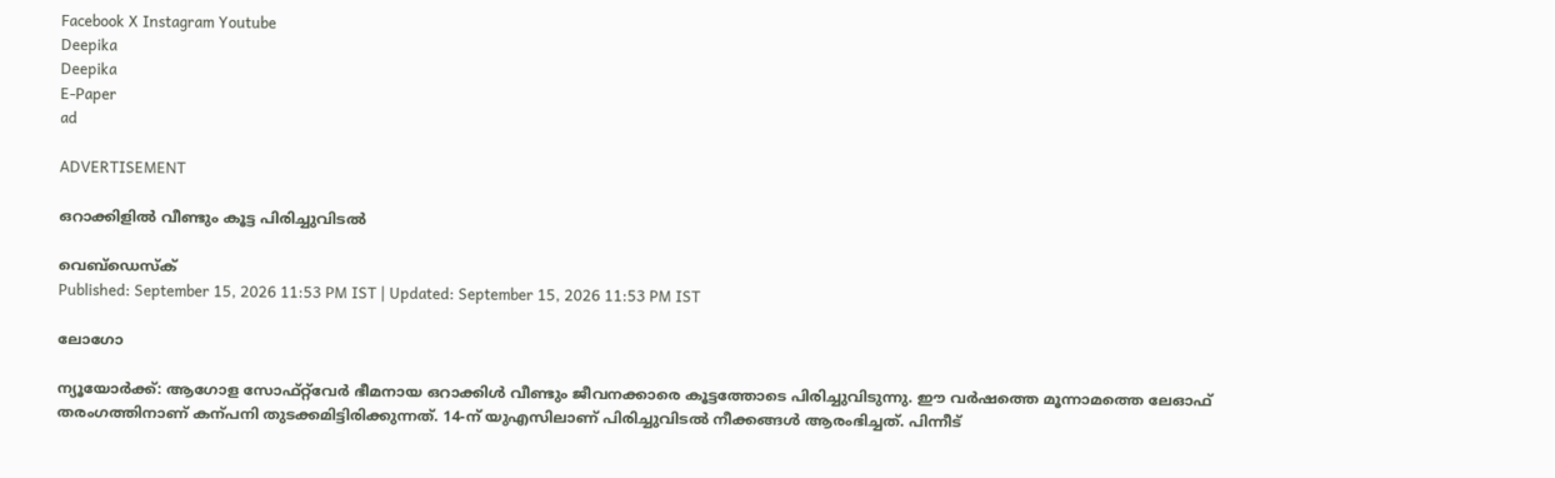Facebook X Instagram Youtube
Deepika
Deepika
E-Paper
ad

ADVERTISEMENT

ഒറാക്കിളിൽ വീണ്ടും കൂട്ട പിരിച്ചുവിടൽ

വെബ്ഡെസ്ക്
Published: September 15, 2026 11:53 PM IST | Updated: September 15, 2026 11:53 PM IST

ലോഗോ

ന്യൂയോർക്ക്: ആഗോള സോഫ്റ്റ്‌വേർ ഭീമനായ ഒറാക്കിൾ വീണ്ടും ജീവനക്കാരെ കൂട്ടത്തോടെ പിരിച്ചുവിടുന്നു. ഈ വർഷത്തെ മൂന്നാമത്തെ ലേഓഫ് തരംഗത്തിനാണ് കന്പനി തുടക്കമിട്ടിരിക്കുന്നത്. 14-ന് യുഎസിലാണ് പിരിച്ചുവിടൽ നീക്കങ്ങൾ ആരംഭിച്ചത്. പിന്നീട്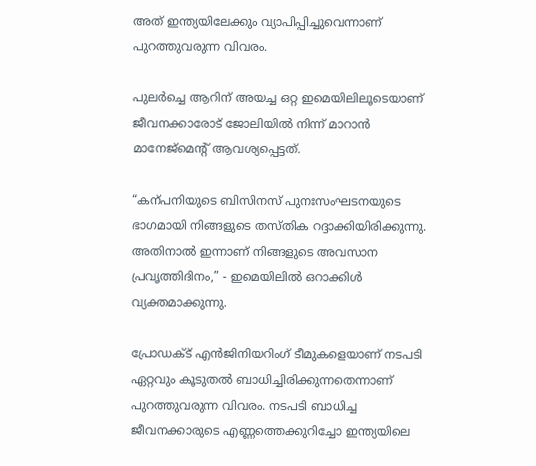അത് ഇന്ത്യയിലേക്കും വ്യാപിപ്പിച്ചുവെന്നാണ് പുറത്തുവരുന്ന വിവരം.

പുലർച്ചെ ആറിന് അയച്ച ഒറ്റ ഇമെയിലിലൂടെയാണ് ജീവനക്കാരോട് ജോലിയിൽ നിന്ന് മാറാൻ മാനേജ്മെന്‍റ് ആവശ്യപ്പെട്ടത്.

“കന്പനിയുടെ ബിസിനസ് പുനഃസംഘടനയുടെ ഭാഗമായി നിങ്ങളുടെ തസ്തിക റദ്ദാക്കിയിരിക്കുന്നു. അതിനാൽ ഇന്നാണ് നിങ്ങളുടെ അവസാന പ്രവൃത്തിദിനം,” - ഇമെയിലിൽ ഒറാക്കിൾ വ്യക്തമാക്കുന്നു.

പ്രോഡക്ട് എൻജിനിയറിംഗ് ടീമുകളെയാണ് നടപടി ഏറ്റവും കൂടുതൽ ബാധിച്ചിരിക്കുന്നതെന്നാണ് പുറത്തുവരുന്ന വിവരം. നടപടി ബാധിച്ച ജീവനക്കാരുടെ എണ്ണത്തെക്കുറിച്ചോ ഇന്ത്യയിലെ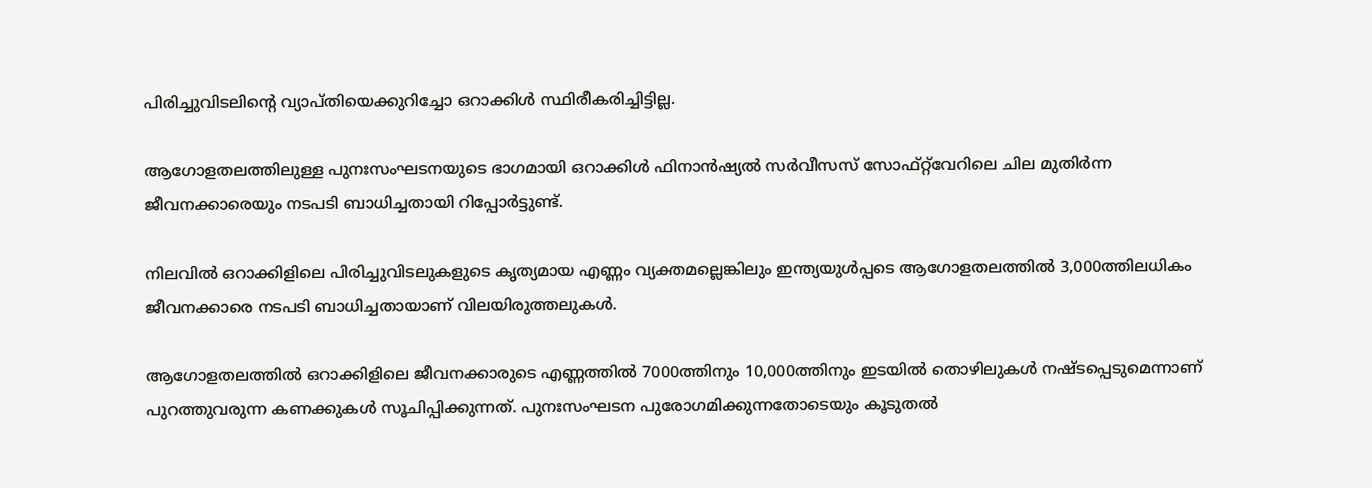പിരിച്ചുവിടലിന്‍റെ വ്യാപ്തിയെക്കുറിച്ചോ ഒറാക്കിൾ സ്ഥിരീകരിച്ചിട്ടില്ല.

ആഗോളതലത്തിലുള്ള പുനഃസംഘടനയുടെ ഭാഗമായി ഒറാക്കിൾ ഫിനാൻഷ്യൽ സർവീസസ് സോഫ്റ്റ്‌വേറിലെ ചില മുതിർന്ന ജീവനക്കാരെയും നടപടി ബാധിച്ചതായി റിപ്പോർട്ടുണ്ട്.

നിലവിൽ ഒറാക്കിളിലെ പിരിച്ചുവിടലുകളുടെ കൃത്യമായ എണ്ണം വ്യക്തമല്ലെങ്കിലും ഇന്ത്യയുൾപ്പടെ ആഗോളതലത്തിൽ 3,000ത്തിലധികം ജീവനക്കാരെ നടപടി ബാധിച്ചതായാണ് വിലയിരുത്തലുകൾ.

ആഗോളതലത്തിൽ ഒറാക്കിളിലെ ജീവനക്കാരുടെ എണ്ണത്തിൽ 7000ത്തിനും 10,000ത്തിനും ഇടയിൽ തൊഴിലുകൾ നഷ്ടപ്പെടുമെന്നാണ് പുറത്തുവരുന്ന കണക്കുകൾ സൂചിപ്പിക്കുന്നത്. പുനഃസംഘടന പുരോഗമിക്കുന്നതോടെയും കൂടുതൽ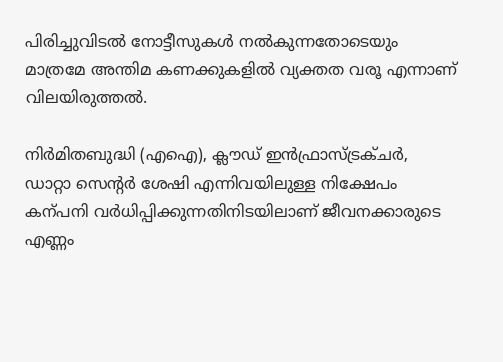പിരിച്ചുവിടൽ നോട്ടീസുകൾ നൽകുന്നതോടെയും മാത്രമേ അന്തിമ കണക്കുകളിൽ വ്യക്തത വരൂ എന്നാണ് വിലയിരുത്തൽ.

നിർമിതബുദ്ധി (എഐ), ക്ലൗഡ് ഇൻഫ്രാസ്ട്രക്ചർ, ഡാറ്റാ സെന്‍റർ ശേഷി എന്നിവയിലുള്ള നിക്ഷേപം കന്പനി വർധിപ്പിക്കുന്നതിനിടയിലാണ് ജീവനക്കാരുടെ എണ്ണം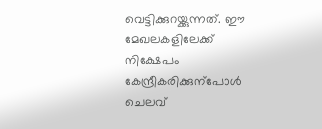വെട്ടിക്കുറയ്ക്കുന്നത്. ഈ മേഖലകളിലേക്ക് നിക്ഷേപം കേന്ദ്രീകരിക്കുന്പോൾ ചെലവ്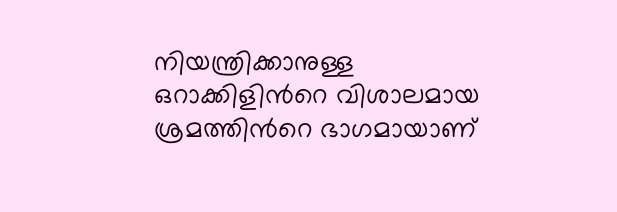നിയന്ത്രിക്കാനുള്ള ഒറാക്കിളിന്‍റെ വിശാലമായ ശ്രമത്തിന്‍റെ ഭാഗമായാണ്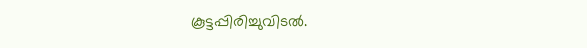കൂട്ടപ്പിരിച്ചുവിടൽ.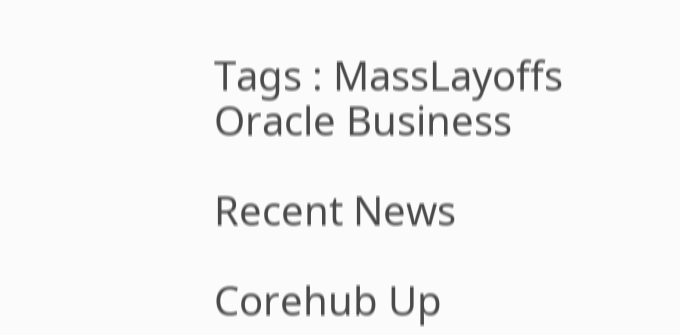Tags : MassLayoffs Oracle Business

Recent News

Corehub Up